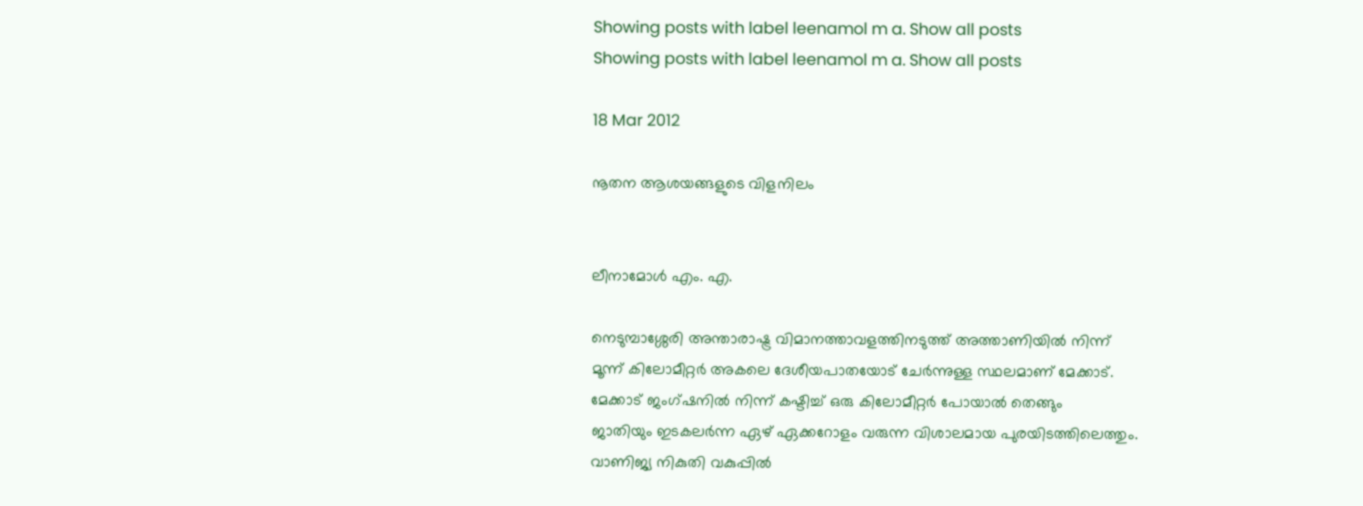Showing posts with label leenamol m a. Show all posts
Showing posts with label leenamol m a. Show all posts

18 Mar 2012

നൂതന ആശയങ്ങളുടെ വിളനിലം


ലീനാമോൾ എം. എ.

നെടുമ്പാശ്ശേരി അന്താരാഷ്ട്ര വിമാനത്താവളത്തിനടുത്ത്‌ അത്താണിയിൽ നിന്ന്‌
മൂന്ന്‌ കിലോമീറ്റർ അകലെ ദേശീയപാതയോട്‌ ചേർന്നുള്ള സ്ഥലമാണ്‌ മേക്കാട്‌.
മേക്കാട്‌ ജംഗ്ഷനിൽ നിന്ന്‌ കഷ്ടിച്ച്‌ ഒരു കിലോമീറ്റർ പോയാൽ തെങ്ങും
ജാതിയും ഇടകലർന്ന ഏഴ്‌ ഏക്കറോളം വരുന്ന വിശാലമായ പുരയിടത്തിലെത്തും.
വാണിജ്യ നികുതി വകുപ്പിൽ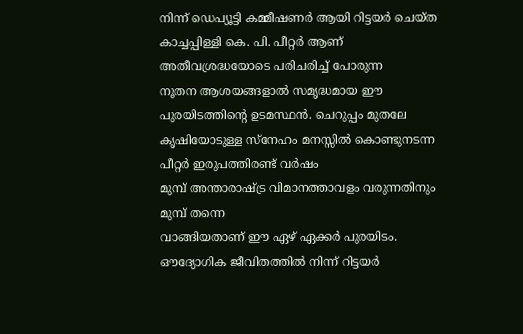നിന്ന്‌ ഡെപ്യൂട്ടി കമ്മീഷണർ ആയി റിട്ടയർ ചെയ്ത
കാച്ചപ്പിള്ളി കെ. പി. പീറ്റർ ആണ്‌ അതീവശ്രദ്ധയോടെ പരിചരിച്ച്‌ പോരുന്ന
നൂതന ആശയങ്ങളാൽ സമൃദ്ധമായ ഈ പുരയിടത്തിന്റെ ഉടമസ്ഥൻ. ചെറുപ്പം മുതലേ
കൃഷിയോടുള്ള സ്നേഹം മനസ്സിൽ കൊണ്ടുനടന്ന പീറ്റർ ഇരുപത്തിരണ്ട്‌ വർഷം
മുമ്പ്‌ അന്താരാഷ്ട്ര വിമാനത്താവളം വരുന്നതിനും മുമ്പ്‌ തന്നെ
വാങ്ങിയതാണ്‌ ഈ ഏഴ്‌ ഏക്കർ പുരയിടം. ഔദ്യോഗിക ജീവിതത്തിൽ നിന്ന്‌ റിട്ടയർ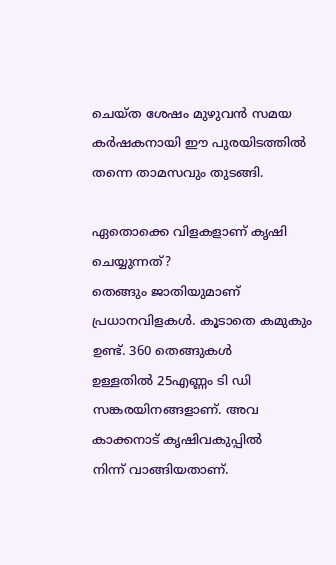ചെയ്ത ശേഷം മുഴുവൻ സമയ കർഷകനായി ഈ പുരയിടത്തിൽ തന്നെ താമസവും തുടങ്ങി.

ഏതൊക്കെ വിളകളാണ്‌ കൃഷി ചെയ്യുന്നത്‌?
തെങ്ങും ജാതിയുമാണ്‌ പ്രധാനവിളകൾ. കൂടാതെ കമുകും ഉണ്ട്‌. 360 തെങ്ങുകൾ
ഉള്ളതിൽ 25എണ്ണം ടി ഡി സങ്കരയിനങ്ങളാണ്‌. അവ കാക്കനാട്‌ കൃഷിവകുപ്പിൽ
നിന്ന്‌ വാങ്ങിയതാണ്‌.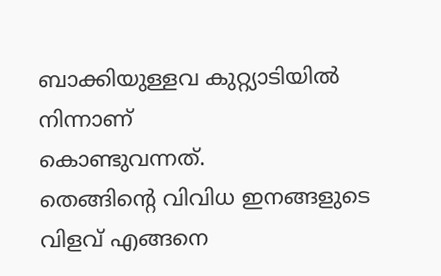ബാക്കിയുള്ളവ കുറ്റ്യാടിയിൽ നിന്നാണ്‌
കൊണ്ടുവന്നത്‌.
തെങ്ങിന്റെ വിവിധ ഇനങ്ങളുടെ വിളവ്‌ എങ്ങനെ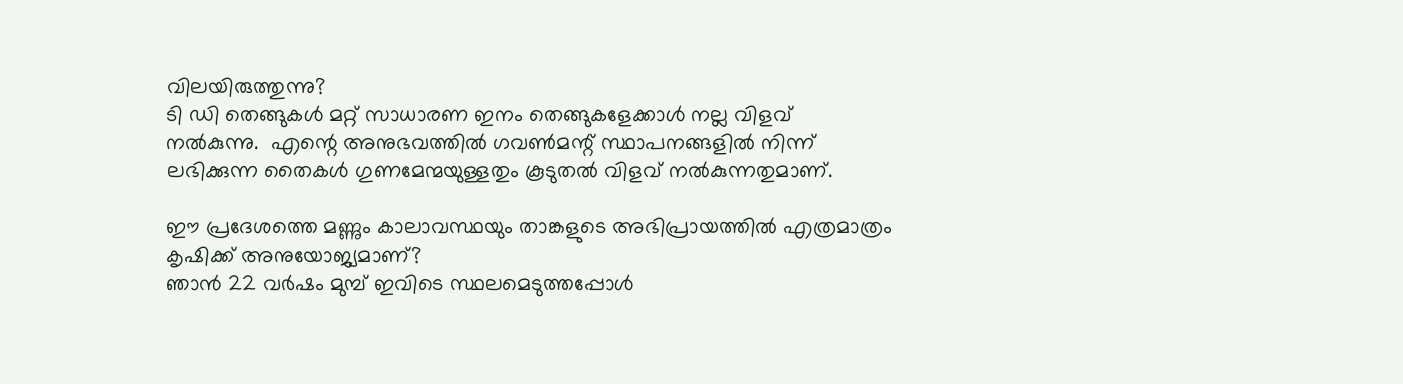വിലയിരുത്തുന്നു?
ടി ഡി തെങ്ങുകൾ മറ്റ്‌ സാധാരണ ഇനം തെങ്ങുകളേക്കാൾ നല്ല വിളവ്‌
നൽകുന്നു.  എന്റെ അനുഭവത്തിൽ ഗവണ്‍മന്റ്‌ സ്ഥാപനങ്ങളിൽ നിന്ന്‌
ലഭിക്കുന്ന തൈകൾ ഗുണമേന്മയുള്ളതും കൂടുതൽ വിളവ്‌ നൽകുന്നതുമാണ്‌.

ഈ പ്രദേശത്തെ മണ്ണും കാലാവസ്ഥയും താങ്കളുടെ അഭിപ്രായത്തിൽ എത്രമാത്രം
കൃഷിക്ക്‌ അനുയോജ്യമാണ്‌?
ഞാൻ 22 വർഷം മുമ്പ്‌ ഇവിടെ സ്ഥലമെടുത്തപ്പോൾ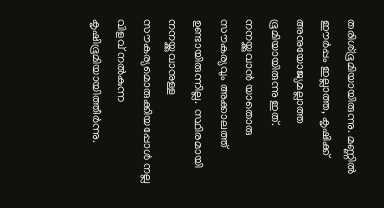തരിശ്ഭൂമിയായിരുന്നു. മണ്ണിൽ
ഈർപ്പം ഇല്ലാത്ത, കൃഷിക്ക്‌ അനുയോജ്യമല്ലാത്ത ഭൂമിയായിരുന്നു ഇത്‌.
നനയ്ക്കുവാൻ യാതൊരു സൗകര്യവും അക്കാലത്ത്‌ ഉണ്ടായിരുന്നില്ല.  സ്ഥിരമായി
നനയ്ക്കുവാനുള്ള സൗകര്യമൊരുക്കിയപ്പോൾ നല്ല വിളവ്‌ നൽകുന്ന
കൃഷിഭൂമിയായിത്തീർന്നു.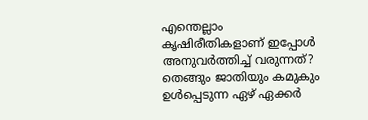എന്തെല്ലാം കൃഷിരീതികളാണ്‌ ഇപ്പോൾ അനുവർത്തിച്ച്‌ വരുന്നത്‌?
തെങ്ങും ജാതിയും കമുകും ഉൾപ്പെടുന്ന ഏഴ്‌ ഏക്കർ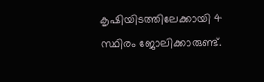കൃഷിയിടത്തിലേക്കായി 4
സ്ഥിരം ജോലിക്കാരുണ്ട്‌.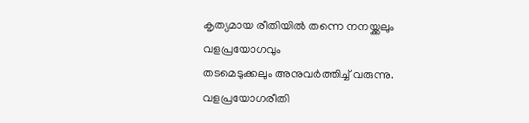കൃത്യമായ രീതിയിൽ തന്നെ നനയ്ക്കലും വളപ്രയോഗവും
തടമെടുക്കലും അനുവർത്തിച്ച്‌ വരുന്നു.
വളപ്രയോഗരീതി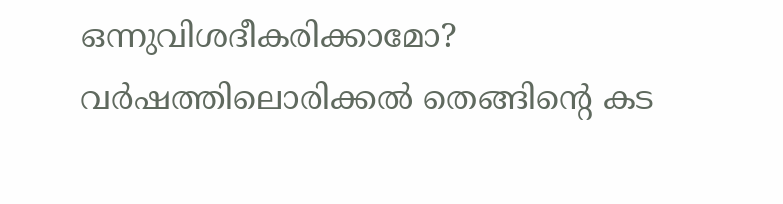ഒന്നുവിശദീകരിക്കാമോ?
വർഷത്തിലൊരിക്കൽ തെങ്ങിന്റെ കട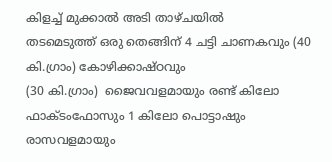കിളച്ച്‌ മുക്കാൽ അടി താഴ്ചയിൽ
തടമെടുത്ത്‌ ഒരു തെങ്ങിന്‌ 4 ചട്ടി ചാണകവും (40 കി.ഗ്രാം) കോഴിക്കാഷ്ഠവും
(30 കി.ഗ്രാം)  ജൈവവളമായും രണ്ട്‌ കിലോ ഫാക്ടംഫോസും 1 കിലോ പൊട്ടാഷും
രാസവളമായും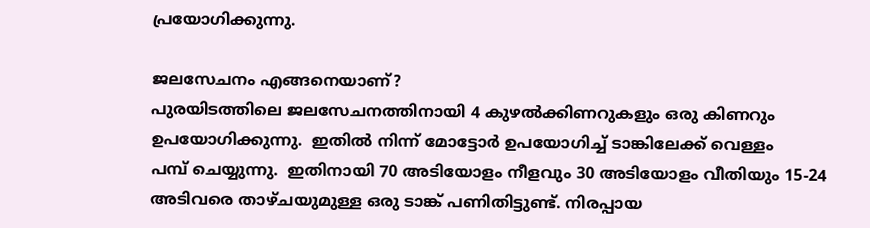പ്രയോഗിക്കുന്നു.

ജലസേചനം എങ്ങനെയാണ്‌?
പുരയിടത്തിലെ ജലസേചനത്തിനായി 4 കുഴൽക്കിണറുകളും ഒരു കിണറും
ഉപയോഗിക്കുന്നു.  ഇതിൽ നിന്ന്‌ മോട്ടോർ ഉപയോഗിച്ച്‌ ടാങ്കിലേക്ക്‌ വെള്ളം
പമ്പ്‌ ചെയ്യുന്നു.  ഇതിനായി 70 അടിയോളം നീളവും 30 അടിയോളം വീതിയും 15-24
അടിവരെ താഴ്ചയുമുള്ള ഒരു ടാങ്ക്‌ പണിതിട്ടുണ്ട്‌. നിരപ്പായ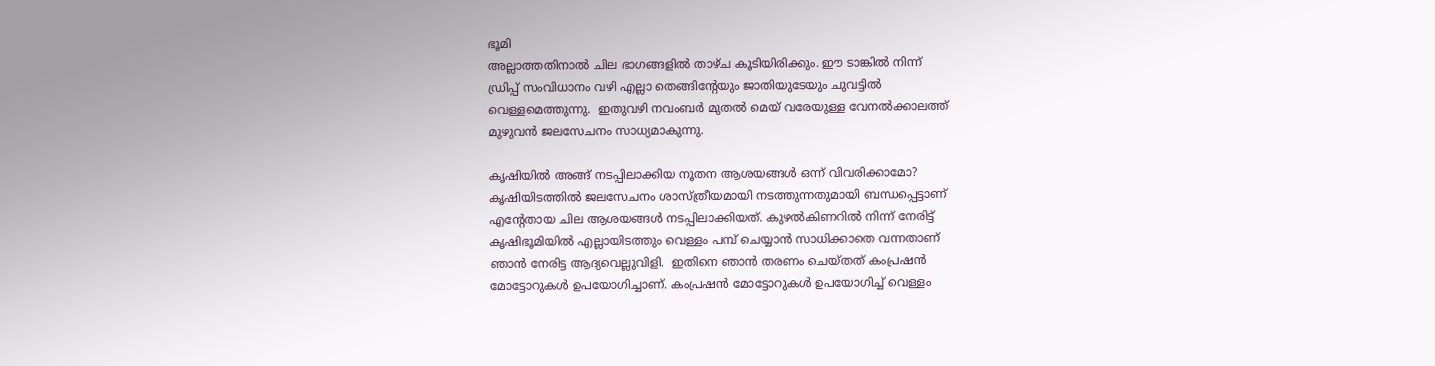ഭൂമി
അല്ലാത്തതിനാൽ ചില ഭാഗങ്ങളിൽ താഴ്ച കൂടിയിരിക്കും. ഈ ടാങ്കിൽ നിന്ന്‌
ഡ്രിപ്പ്‌ സംവിധാനം വഴി എല്ലാ തെങ്ങിന്റേയും ജാതിയുടേയും ചുവട്ടിൽ
വെള്ളമെത്തുന്നു.  ഇതുവഴി നവംബർ മുതൽ മെയ്‌ വരേയുള്ള വേനൽക്കാലത്ത്‌
മുഴുവൻ ജലസേചനം സാധ്യമാകുന്നു.

കൃഷിയിൽ അങ്ങ്‌ നടപ്പിലാക്കിയ നൂതന ആശയങ്ങൾ ഒന്ന്‌ വിവരിക്കാമോ?
കൃഷിയിടത്തിൽ ജലസേചനം ശാസ്ത്രീയമായി നടത്തുന്നതുമായി ബന്ധപ്പെട്ടാണ്‌
എന്റേതായ ചില ആശയങ്ങൾ നടപ്പിലാക്കിയത്‌. കുഴൽകിണറിൽ നിന്ന്‌ നേരിട്ട്‌
കൃഷിഭൂമിയിൽ എല്ലായിടത്തും വെള്ളം പമ്പ്‌ ചെയ്യാൻ സാധിക്കാതെ വന്നതാണ്‌
ഞാൻ നേരിട്ട ആദ്യവെല്ലുവിളി.  ഇതിനെ ഞാൻ തരണം ചെയ്തത്‌ കംപ്രഷൻ
മോട്ടോറുകൾ ഉപയോഗിച്ചാണ്‌. കംപ്രഷൻ മോട്ടോറുകൾ ഉപയോഗിച്ച്‌ വെള്ളം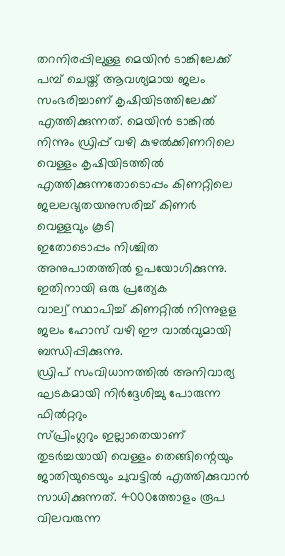തറനിരപ്പിലുള്ള മെയിൻ ടാങ്കിലേക്ക്‌ പമ്പ്‌ ചെയ്ത്‌ ആവശ്യമായ ജലം
സംഭരിച്ചാണ്‌ കൃഷിയിടത്തിലേക്ക്‌  എത്തിക്കുന്നത്‌. മെയിൻ ടാങ്കിൽ
നിന്നും ഡ്രിപ്പ്‌ വഴി കുഴൽക്കിണറിലെ വെള്ളം കൃഷിയിടത്തിൽ
എത്തിക്കുന്നതോടൊപ്പം കിണറ്റിലെ ജലലഭ്യതയനുസരിച്ച്‌ കിണർ വെള്ളവും കൂടി
ഇതോടൊപ്പം നിശ്ചിത അനുപാതത്തിൽ ഉപയോഗിക്കുന്നു. ഇതിനായി ഒരു പ്രത്യേക
വാല്വ്‌ സ്ഥാപിച്ച്‌ കിണറ്റിൽ നിന്നുളള ജലം ഹോസ്‌ വഴി ഈ വാൽവുമായി
ബന്ധിപ്പിക്കുന്നു.
ഡ്രിപ്‌ സംവിധാനത്തിൽ അനിവാര്യ ഘടകമായി നിർദ്ദേശിച്ചു പോരുന്ന ഫിൽറ്ററും
സ്പ്രിംഗ്ലറും ഇല്ലാതെയാണ്‌ തുടർച്ചയായി വെള്ളം തെങ്ങിന്റെയും
ജാതിയുടെയും ചുവട്ടിൽ എത്തിക്കുവാൻ സാധിക്കുന്നത്‌. 4000ത്തോളം രൂപ
വിലവരുന്ന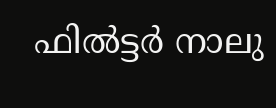ഫിൽട്ടർ നാലു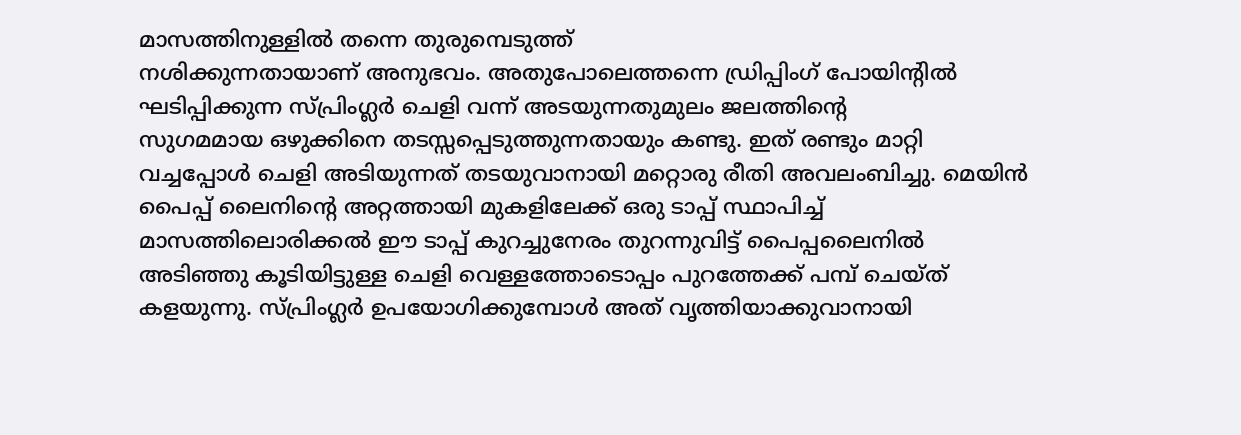മാസത്തിനുള്ളിൽ തന്നെ തുരുമ്പെടുത്ത്‌
നശിക്കുന്നതായാണ്‌ അനുഭവം. അതുപോലെത്തന്നെ ഡ്രിപ്പിംഗ്‌ പോയിന്റിൽ
ഘടിപ്പിക്കുന്ന സ്പ്രിംഗ്ലർ ചെളി വന്ന്‌ അടയുന്നതുമുലം ജലത്തിന്റെ
സുഗമമായ ഒഴുക്കിനെ തടസ്സപ്പെടുത്തുന്നതായും കണ്ടു. ഇത്‌ രണ്ടും മാറ്റി
വച്ചപ്പോൾ ചെളി അടിയുന്നത്‌ തടയുവാനായി മറ്റൊരു രീതി അവലംബിച്ചു. മെയിൻ
പൈപ്പ്‌ ലൈനിന്റെ അറ്റത്തായി മുകളിലേക്ക്‌ ഒരു ടാപ്പ്‌ സ്ഥാപിച്ച്‌
മാസത്തിലൊരിക്കൽ ഈ ടാപ്പ്‌ കുറച്ചുനേരം തുറന്നുവിട്ട്‌ പൈപ്പലൈനിൽ
അടിഞ്ഞു കൂടിയിട്ടുള്ള ചെളി വെള്ളത്തോടൊപ്പം പുറത്തേക്ക്‌ പമ്പ്‌ ചെയ്ത്‌
കളയുന്നു. സ്പ്രിംഗ്ലർ ഉപയോഗിക്കുമ്പോൾ അത്‌ വൃത്തിയാക്കുവാനായി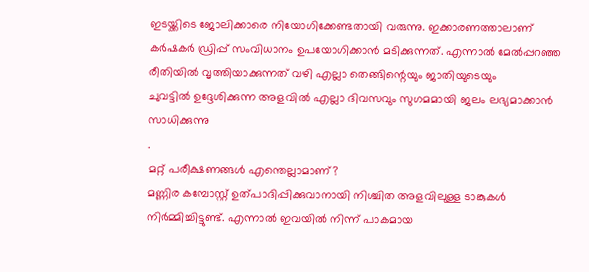ഇടയ്ക്കിടെ ജോലിക്കാരെ നിയോഗിക്കേണ്ടതായി വരുന്നു. ഇക്കാരണത്താലാണ്‌
കർഷകർ ഡ്രിപ്പ്‌ സംവിധാനം ഉപയോഗിക്കാൻ മടിക്കുന്നത്‌. എന്നാൽ മേൽപ്പറഞ്ഞ
രീതിയിൽ വൃത്തിയാക്കുന്നത്‌ വഴി എല്ലാ തെങ്ങിന്റെയും ജാതിയുടെയും
ചുവട്ടിൽ ഉദ്ദേശിക്കുന്ന അളവിൽ എല്ലാ ദിവസവും സുഗമമായി ജലം ലഭ്യമാക്കാൻ
സാധിക്കുന്നു
.
മറ്റ്‌ പരീക്ഷണങ്ങൾ എന്തെല്ലാമാണ്‌?
മണ്ണിര കമ്പോസ്റ്റ്‌ ഉത്പാദിപ്പിക്കുവാനായി നിശ്ചിത അളവിലുള്ള ടാങ്കുകൾ
നിർമ്മിച്ചിട്ടുണ്ട്‌. എന്നാൽ ഇവയിൽ നിന്ന്‌ പാകമായ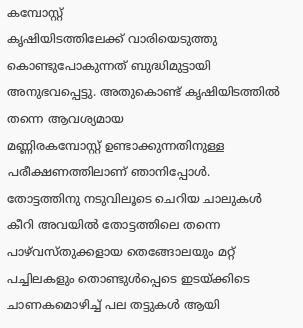കമ്പോസ്റ്റ്‌
കൃഷിയിടത്തിലേക്ക്‌ വാരിയെടുത്തു കൊണ്ടുപോകുന്നത്‌ ബുദ്ധിമുട്ടായി
അനുഭവപ്പെട്ടു. അതുകൊണ്ട്‌ കൃഷിയിടത്തിൽ തന്നെ ആവശ്യമായ
മണ്ണിരകമ്പോസ്റ്റ്‌ ഉണ്ടാക്കുന്നതിനുള്ള പരീക്ഷണത്തിലാണ്‌ ഞാനിപ്പോൾ.
തോട്ടത്തിനു നടുവിലൂടെ ചെറിയ ചാലുകൾ കീറി അവയിൽ തോട്ടത്തിലെ തന്നെ
പാഴ്‌വസ്തുക്കളായ തെങ്ങോലയും മറ്റ്‌ പച്ചിലകളും തൊണ്ടുൾപ്പെടെ ഇടയ്ക്കിടെ
ചാണകമൊഴിച്ച്‌ പല തട്ടുകൾ ആയി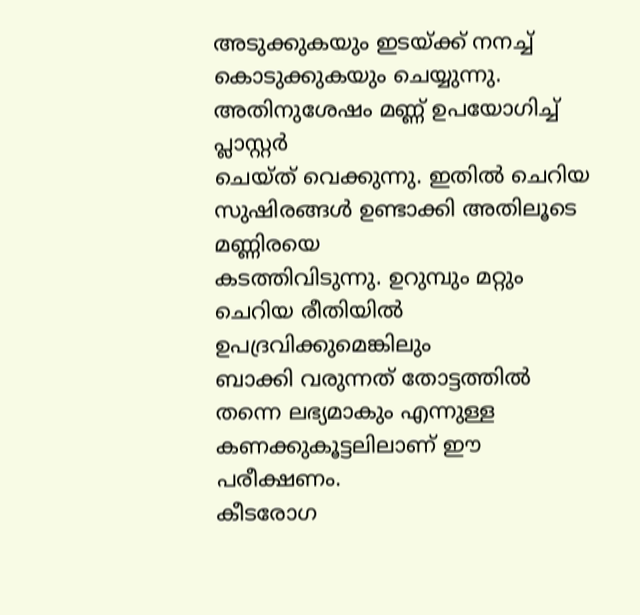അടുക്കുകയും ഇടയ്ക്ക്‌ നനച്ച്‌
കൊടുക്കുകയും ചെയ്യുന്നു. അതിനുശേഷം മണ്ണ്‌ ഉപയോഗിച്ച്‌ പ്ലാസ്റ്റർ
ചെയ്ത്‌ വെക്കുന്നു. ഇതിൽ ചെറിയ സുഷിരങ്ങൾ ഉണ്ടാക്കി അതിലൂടെ മണ്ണിരയെ
കടത്തിവിടുന്നു. ഉറുമ്പും മറ്റും ചെറിയ രീതിയിൽ ഉപദ്രവിക്കുമെങ്കിലും
ബാക്കി വരുന്നത്‌ തോട്ടത്തിൽ തന്നെ ലഭ്യമാകും എന്നുള്ള
കണക്കുകൂട്ടലിലാണ്‌ ഈ പരീക്ഷണം.
കീടരോഗ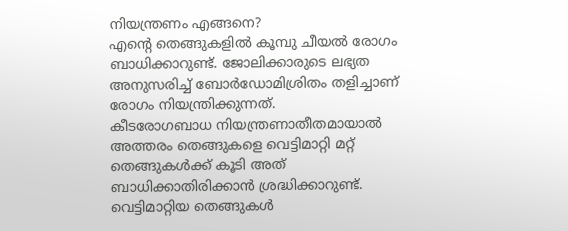നിയന്ത്രണം എങ്ങനെ?
എന്റെ തെങ്ങുകളിൽ കൂമ്പു ചീയൽ രോഗം ബാധിക്കാറുണ്ട്‌. ജോലിക്കാരുടെ ലഭ്യത
അനുസരിച്ച്‌ ബോർഡോമിശ്രിതം തളിച്ചാണ്‌ രോഗം നിയന്ത്രിക്കുന്നത്‌.
കീടരോഗബാധ നിയന്ത്രണാതീതമായാൽ അത്തരം തെങ്ങുകളെ വെട്ടിമാറ്റി മറ്റ്‌
തെങ്ങുകൾക്ക്‌ കൂടി അത്‌ ബാധിക്കാതിരിക്കാൻ ശ്രദ്ധിക്കാറുണ്ട്‌.
വെട്ടിമാറ്റിയ തെങ്ങുകൾ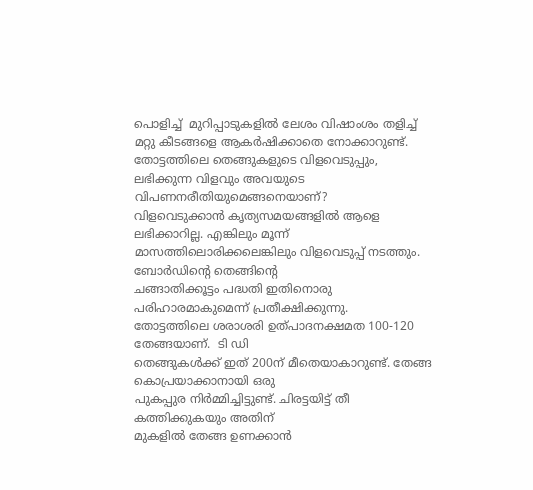പൊളിച്ച്‌  മുറിപ്പാടുകളിൽ ലേശം വിഷാംശം തളിച്ച്‌
മറ്റു കീടങ്ങളെ ആകർഷിക്കാതെ നോക്കാറുണ്ട്‌.
തോട്ടത്തിലെ തെങ്ങുകളുടെ വിളവെടുപ്പും, ലഭിക്കുന്ന വിളവും അവയുടെ
വിപണനരീതിയുമെങ്ങനെയാണ്‌?
വിളവെടുക്കാൻ കൃത്യസമയങ്ങളിൽ ആളെ ലഭിക്കാറില്ല. എങ്കിലും മൂന്ന്‌
മാസത്തിലൊരിക്കലെങ്കിലും വിളവെടുപ്പ്‌ നടത്തും.  ബോർഡിന്റെ തെങ്ങിന്റെ
ചങ്ങാതിക്കൂട്ടം പദ്ധതി ഇതിനൊരു പരിഹാരമാകുമെന്ന്‌ പ്രതീക്ഷിക്കുന്നു.
തോട്ടത്തിലെ ശരാശരി ഉത്പാദനക്ഷമത 100-120 തേങ്ങയാണ്‌.  ടി ഡി
തെങ്ങുകൾക്ക്‌ ഇത്‌ 200ന്‌ മീതെയാകാറുണ്ട്‌. തേങ്ങ കൊപ്രയാക്കാനായി ഒരു
പുകപ്പുര നിർമ്മിച്ചിട്ടുണ്ട്‌. ചിരട്ടയിട്ട്‌ തീ കത്തിക്കുകയും അതിന്‌
മുകളിൽ തേങ്ങ ഉണക്കാൻ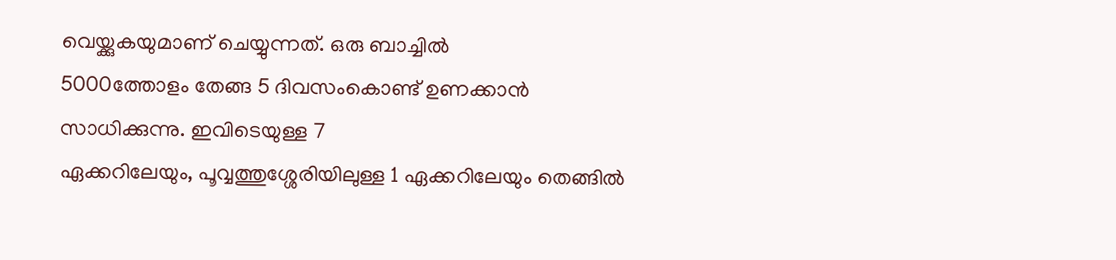വെയ്ക്കുകയുമാണ്‌ ചെയ്യുന്നത്‌. ഒരു ബാച്ചിൽ
5000ത്തോളം തേങ്ങ 5 ദിവസംകൊണ്ട്‌ ഉണക്കാൻ സാധിക്കുന്നു. ഇവിടെയുള്ള 7
ഏക്കറിലേയും, പൂവ്വത്തുശ്ശേരിയിലുള്ള 1 ഏക്കറിലേയും തെങ്ങിൽ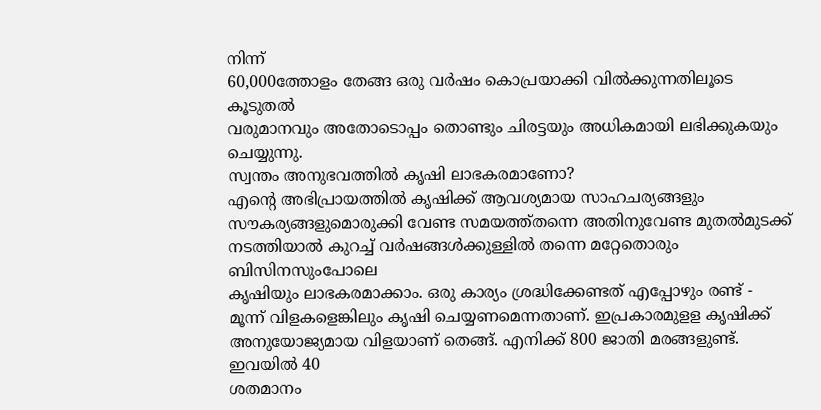നിന്ന്‌
60,000ത്തോളം തേങ്ങ ഒരു വർഷം കൊപ്രയാക്കി വിൽക്കുന്നതിലൂടെ കൂടുതൽ
വരുമാനവും അതോടൊപ്പം തൊണ്ടും ചിരട്ടയും അധികമായി ലഭിക്കുകയും ചെയ്യുന്നു.
സ്വന്തം അനുഭവത്തിൽ കൃഷി ലാഭകരമാണോ?
എന്റെ അഭിപ്രായത്തിൽ കൃഷിക്ക്‌ ആവശ്യമായ സാഹചര്യങ്ങളും
സൗകര്യങ്ങളുമൊരുക്കി വേണ്ട സമയത്ത്തന്നെ അതിനുവേണ്ട മുതൽമുടക്ക്‌
നടത്തിയാൽ കുറച്ച്‌ വർഷങ്ങൾക്കുള്ളിൽ തന്നെ മറ്റേതൊരും ബിസിനസുംപോലെ
കൃഷിയും ലാഭകരമാക്കാം. ഒരു കാര്യം ശ്രദ്ധിക്കേണ്ടത്‌ എപ്പോഴും രണ്ട്‌ -
മൂന്ന്‌ വിളകളെങ്കിലും കൃഷി ചെയ്യണമെന്നതാണ്‌. ഇപ്രകാരമുളള കൃഷിക്ക്‌
അനുയോജ്യമായ വിളയാണ്‌ തെങ്ങ്‌. എനിക്ക്‌ 800 ജാതി മരങ്ങളുണ്ട്‌. ഇവയിൽ 40
ശതമാനം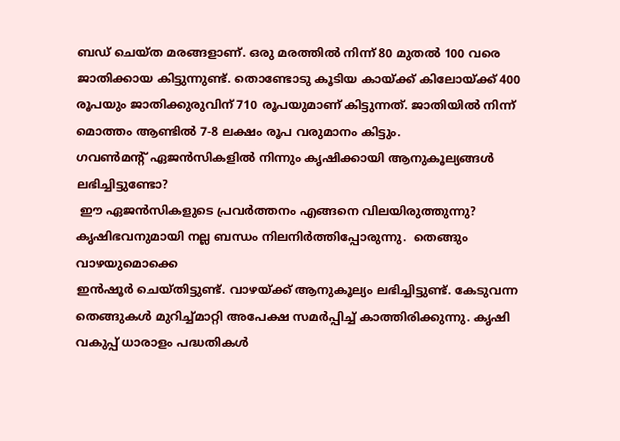ബഡ്‌ ചെയ്ത മരങ്ങളാണ്‌. ഒരു മരത്തിൽ നിന്ന്‌ 80 മുതൽ 100 വരെ
ജാതിക്കായ കിട്ടുന്നുണ്ട്‌. തൊണ്ടോടു കൂടിയ കായ്ക്ക്‌ കിലോയ്ക്ക്‌ 400
രൂപയും ജാതിക്കുരുവിന്‌ 710 രൂപയുമാണ്‌ കിട്ടുന്നത്‌. ജാതിയിൽ നിന്ന്‌
മൊത്തം ആണ്ടിൽ 7-8 ലക്ഷം രൂപ വരുമാനം കിട്ടും.
ഗവണ്‍മന്റ്‌ ഏജൻസികളിൽ നിന്നും കൃഷിക്കായി ആനുകൂല്യങ്ങൾ ലഭിച്ചിട്ടുണ്ടോ?
 ഈ ഏജൻസികളുടെ പ്രവർത്തനം എങ്ങനെ വിലയിരുത്തുന്നു?
കൃഷിഭവനുമായി നല്ല ബന്ധം നിലനിർത്തിപ്പോരുന്നു.  തെങ്ങും വാഴയുമൊക്കെ
ഇൻഷൂർ ചെയ്തിട്ടുണ്ട്‌. വാഴയ്ക്ക്‌ ആനുകൂല്യം ലഭിച്ചിട്ടുണ്ട്‌. കേടുവന്ന
തെങ്ങുകൾ മുറിച്ച്മാറ്റി അപേക്ഷ സമർപ്പിച്ച്‌ കാത്തിരിക്കുന്നു. കൃഷി
വകുപ്പ്‌ ധാരാളം പദ്ധതികൾ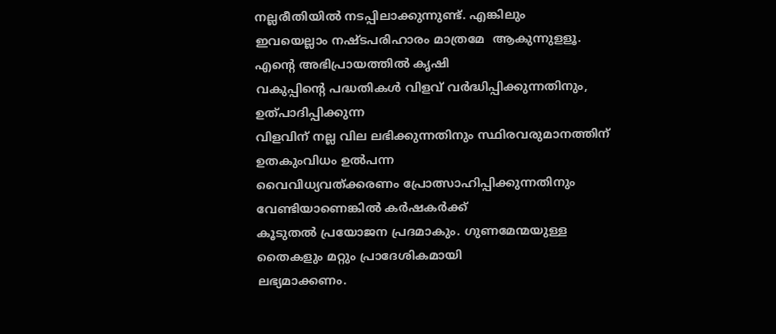നല്ലരീതിയിൽ നടപ്പിലാക്കുന്നുണ്ട്‌. എങ്കിലും
ഇവയെല്ലാം നഷ്ടപരിഹാരം മാത്രമേ  ആകുന്നുളളൂ. എന്റെ അഭിപ്രായത്തിൽ കൃഷി
വകുപ്പിന്റെ പദ്ധതികൾ വിളവ്‌ വർദ്ധിപ്പിക്കുന്നതിനും, ഉത്പാദിപ്പിക്കുന്ന
വിളവിന്‌ നല്ല വില ലഭിക്കുന്നതിനും സ്ഥിരവരുമാനത്തിന്‌ ഉതകുംവിധം ഉൽപന്ന
വൈവിധ്യവത്ക്കരണം പ്രോത്സാഹിപ്പിക്കുന്നതിനും വേണ്ടിയാണെങ്കിൽ കർഷകർക്ക്‌
കൂടുതൽ പ്രയോജന പ്രദമാകും. ഗുണമേന്മയുള്ള തൈകളും മറ്റും പ്രാദേശികമായി
ലഭ്യമാക്കണം.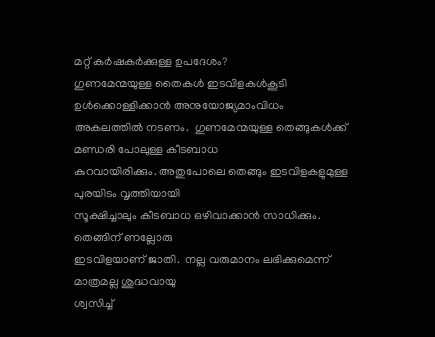മറ്റ്‌ കർഷകർക്കുള്ള ഉപദേശം?
ഗുണമേന്മയുള്ള തൈകൾ ഇടവിളകൾകൂടി ഉൾക്കൊള്ളിക്കാൻ അനുയോജ്യമാംവിധം
അകലത്തിൽ നടണം.  ഗുണമേന്മയുള്ള തെങ്ങുകൾക്ക്‌ മണ്ഡരി പോലുള്ള കീടബാധ
കുറവായിരിക്കും. അതുപോലെ തെങ്ങും ഇടവിളകളുമുള്ള പുരയിടം വൃത്തിയായി
സൂക്ഷിച്ചാലും കീടബാധ ഒഴിവാക്കാൻ സാധിക്കും.  തെങ്ങിന്‌ ണല്ലോരു
ഇടവിളയാണ്‌ ജാതി.  നല്ല വരുമാനം ലഭിക്കുമെന്ന്‌ മാത്രമല്ല ശുദ്ധവായു
ശ്വസിച്ച്‌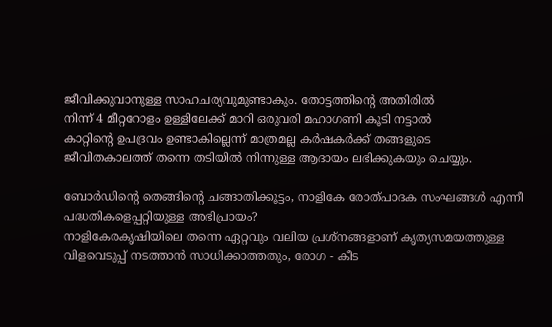ജീവിക്കുവാനുള്ള സാഹചര്യവുമുണ്ടാകും. തോട്ടത്തിന്റെ അതിരിൽ
നിന്ന്‌ 4 മീറ്ററോളം ഉള്ളിലേക്ക്‌ മാറി ഒരുവരി മഹാഗണി കൂടി നട്ടാൽ
കാറ്റിന്റെ ഉപദ്രവം ഉണ്ടാകില്ലെന്ന്‌ മാത്രമല്ല കർഷകർക്ക്‌ തങ്ങളുടെ
ജീവിതകാലത്ത്‌ തന്നെ തടിയിൽ നിന്നുള്ള ആദായം ലഭിക്കുകയും ചെയ്യും.

ബോർഡിന്റെ തെങ്ങിന്റെ ചങ്ങാതിക്കൂട്ടം, നാളികേ രോത്പാദക സംഘങ്ങൾ എന്നീ
പദ്ധതികളെപ്പറ്റിയുള്ള അഭിപ്രായം?
നാളികേരകൃഷിയിലെ തന്നെ ഏറ്റവും വലിയ പ്രശ്നങ്ങളാണ്‌ കൃത്യസമയത്തുള്ള
വിളവെടുപ്പ്‌ നടത്താൻ സാധിക്കാത്തതും, രോഗ - കീട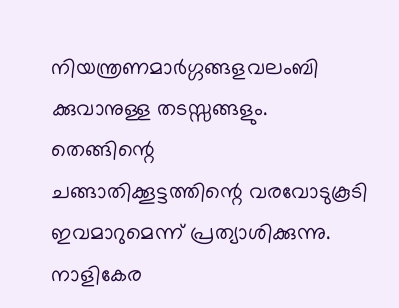നിയന്ത്രണമാർഗ്ഗങ്ങളവലംബി ക്കുവാനുള്ള തടസ്സങ്ങളും. തെങ്ങിന്റെ
ചങ്ങാതിക്കൂട്ടത്തിന്റെ വരവോടുകൂടി ഇവമാറുമെന്ന്‌ പ്രത്യാശിക്കുന്നു.
നാളികേര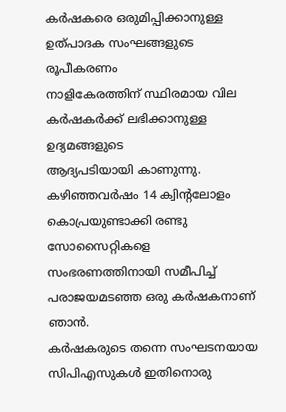കർഷകരെ ഒരുമിപ്പിക്കാനുള്ള ഉത്പാദക സംഘങ്ങളുടെ രൂപീകരണം
നാളികേരത്തിന്‌ സ്ഥിരമായ വില കർഷകർക്ക്‌ ലഭിക്കാനുള്ള ഉദ്യമങ്ങളുടെ
ആദ്യപടിയായി കാണുന്നു.  കഴിഞ്ഞവർഷം 14 ക്വിന്റലോളം കൊപ്രയുണ്ടാക്കി രണ്ടു
സോസൈറ്റികളെ സംഭരണത്തിനായി സമീപിച്ച്‌ പരാജയമടഞ്ഞ ഒരു കർഷകനാണ്‌ ഞാൻ.
കർഷകരുടെ തന്നെ സംഘടനയായ സിപിഎസുകൾ ഇതിനൊരു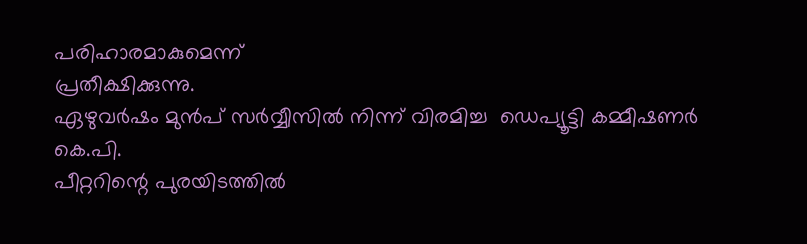പരിഹാരമാകുമെന്ന്‌
പ്രതീക്ഷിക്കുന്നു.
ഏഴുവർഷം മുൻപ്‌ സർവ്വീസിൽ നിന്ന്‌ വിരമിച്ച  ഡെപ്യൂട്ടി കമ്മീഷണർ കെ.പി.
പീറ്ററിന്റെ പുരയിടത്തിൽ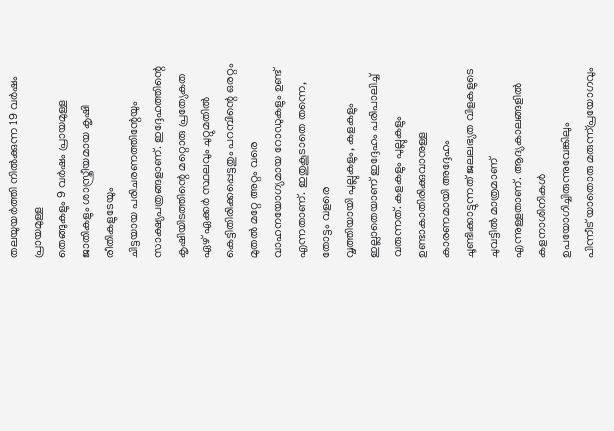തലയുയർത്തി നിൽക്കുന്ന 19 വർഷം പ്രായമുള്ള
തെങ്ങുകളും 9 വർഷം പ്രായമുള്ള ജാതികളും ശാസ്ത്രീയമായ കൃഷി രീതികളുടേയും
ചിട്ടയായ പരിചരണത്തിന്റേയും സാക്ഷ്യപത്രങ്ങളാണ്‌. ഇദ്ദേഹത്തിന്റെ
കൃഷിയിടത്തിന്റെ മറ്റൊരു പ്രത്യേകത ഏഴ്‌ ഏക്കർ സ്ഥലവും ചുറ്റുമതിൽ
കെട്ടിതിരിക്കപ്പെട്ടതും പറമ്പിന്റെ ഒരറ്റം മുതൽ മറ്റേ അറ്റം വരെ
വാഹനയോഗ്യമായ റോഡുകളും ഉണ്ട്‌ എന്നതാണ്‌. ഇതുകൂടാതെ തന്നെ, തോട്ടം വളരെ
വൃത്തിയായി പുല്ലുകളും, കളകളും ഇല്ലാതെയാണ്‌ ഇദ്ദേഹം പരിപാലിച്ച്‌
വരുന്നത്‌. കളകളും പുല്ലുകളും ഉണ്ടാകാതിരിക്കുവാനുള്ള കാരണമായി അദ്ദേഹം
ചൂണ്ടിക്കാട്ടുന്നത്‌ ജലലഭ്യത വിളകളുടെ ചുവട്ടിൽ മാത്രമാണ്‌
എന്നുള്ളതാണ്‌. ആദ്യകാലങ്ങളിൽ കളനാശിനികൾ ഉപയോഗിച്ചിരുന്നുവേങ്കിലും
പിന്നീട്‌ യാതൊരു മരുന്ന്പ്രയോഗവും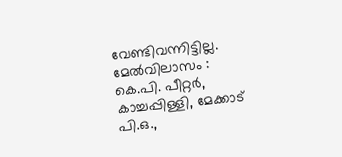വേണ്ടിവന്നിട്ടില്ല.
മേൽവിലാസം : കെ.പി. പീറ്റർ, കാച്ചപ്പിള്ളി, മേക്കാട്‌ പി.ഒ.,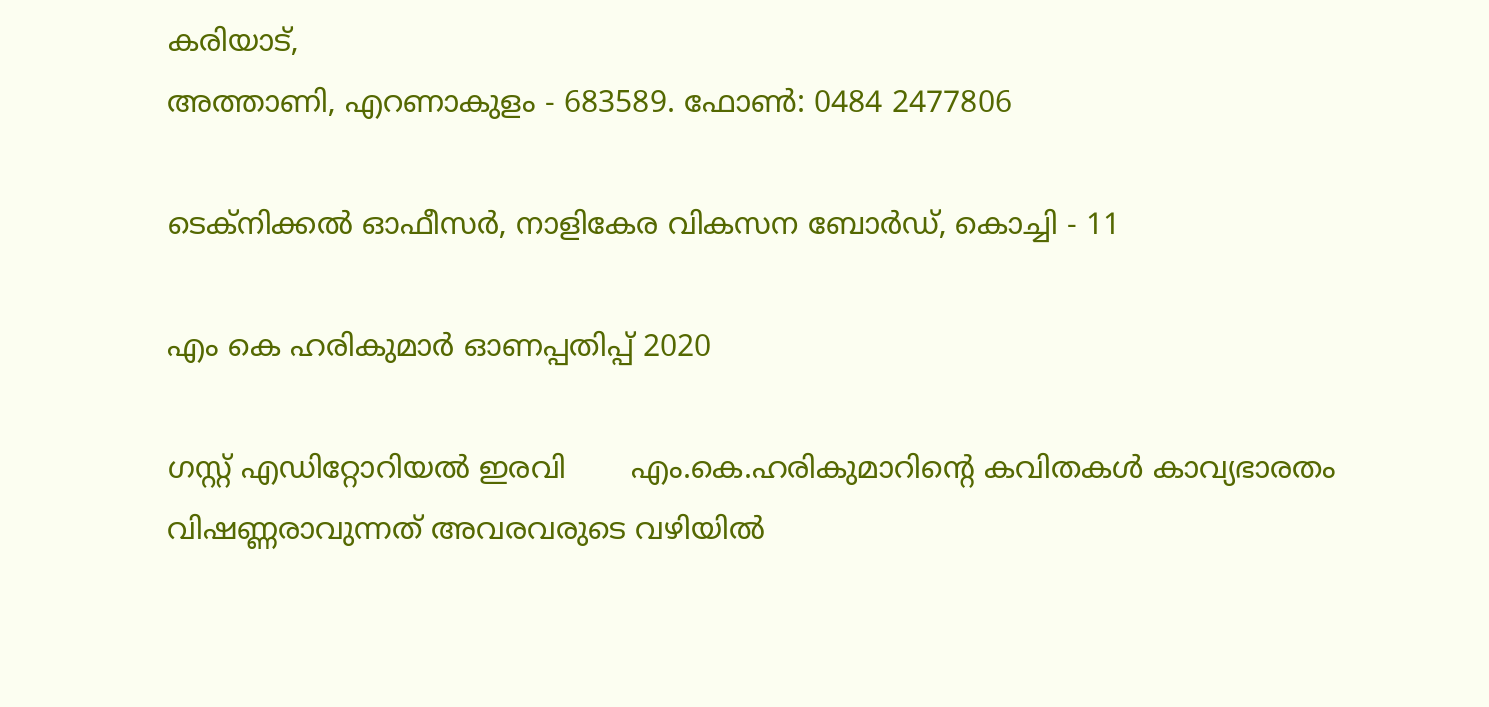കരിയാട്‌,
അത്താണി, എറണാകുളം - 683589. ഫോൺ: 0484 2477806

ടെക്നിക്കൽ ഓഫീസർ, നാളികേര വികസന ബോർഡ്‌, കൊച്ചി - 11

എം കെ ഹരികുമാർ ഓണപ്പതിപ്പ്‌ 2020

ഗസ്റ്റ് എഡിറ്റോറിയൽ ഇരവി       എം.കെ.ഹരികുമാറിൻ്റെ കവിതകൾ കാവ്യഭാരതം വിഷണ്ണരാവുന്നത് അവരവരുടെ വഴിയിൽ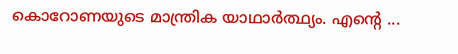കൊറോണയുടെ മാന്ത്രിക യാഥാർത്ഥ്യം. എന്റെ ...